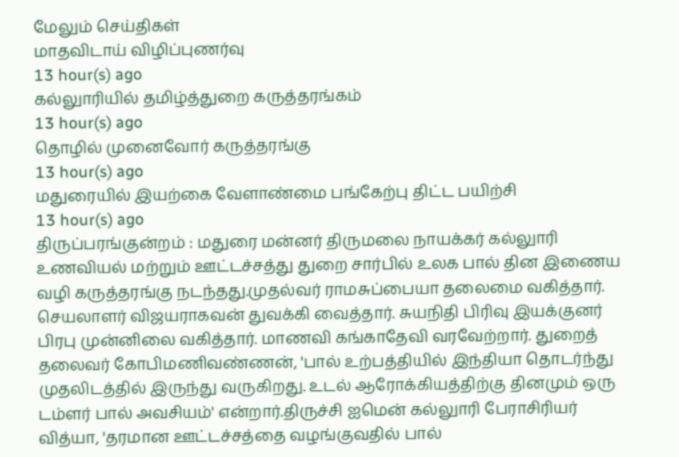மேலும் செய்திகள்
மாதவிடாய் விழிப்புணர்வு
13 hour(s) ago
கல்லுாரியில் தமிழ்த்துறை கருத்தரங்கம்
13 hour(s) ago
தொழில் முனைவோர் கருத்தரங்கு
13 hour(s) ago
மதுரையில் இயற்கை வேளாண்மை பங்கேற்பு திட்ட பயிற்சி
13 hour(s) ago
திருப்பரங்குன்றம் : மதுரை மன்னர் திருமலை நாயக்கர் கல்லுாரி உணவியல் மற்றும் ஊட்டச்சத்து துறை சார்பில் உலக பால் தின இணைய வழி கருத்தரங்கு நடந்தது.முதல்வர் ராமசுப்பையா தலைமை வகித்தார். செயலாளர் விஜயராகவன் துவக்கி வைத்தார். சுயநிதி பிரிவு இயக்குனர் பிரபு முன்னிலை வகித்தார். மாணவி கங்காதேவி வரவேற்றார். துறைத் தலைவர் கோபிமணிவண்ணன், 'பால் உற்பத்தியில் இந்தியா தொடர்ந்து முதலிடத்தில் இருந்து வருகிறது. உடல் ஆரோக்கியத்திற்கு தினமும் ஒரு டம்ளர் பால் அவசியம்' என்றார்.திருச்சி ஐமென் கல்லுாரி பேராசிரியர் வித்யா, 'தரமான ஊட்டச்சத்தை வழங்குவதில் பால்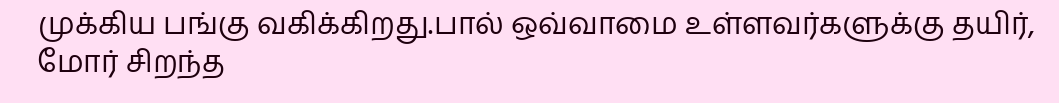முக்கிய பங்கு வகிக்கிறது.பால் ஒவ்வாமை உள்ளவர்களுக்கு தயிர், மோர் சிறந்த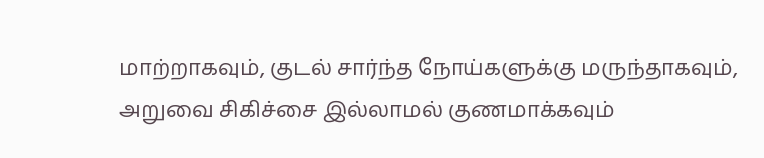மாற்றாகவும், குடல் சார்ந்த நோய்களுக்கு மருந்தாகவும், அறுவை சிகிச்சை இல்லாமல் குணமாக்கவும்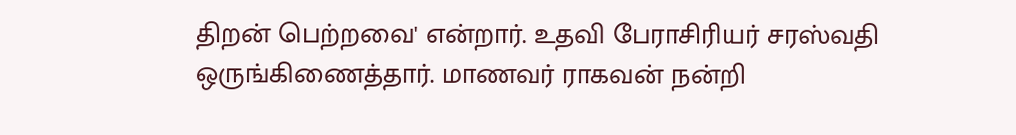திறன் பெற்றவை' என்றார். உதவி பேராசிரியர் சரஸ்வதி ஒருங்கிணைத்தார். மாணவர் ராகவன் நன்றி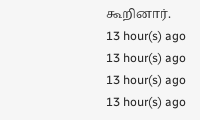கூறினார்.
13 hour(s) ago
13 hour(s) ago
13 hour(s) ago
13 hour(s) ago